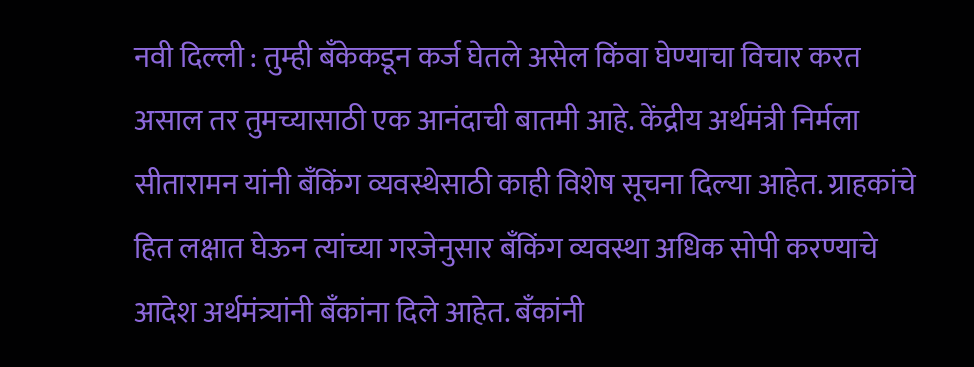नवी दिल्ली : तुम्ही बँकेकडून कर्ज घेतले असेल किंवा घेण्याचा विचार करत असाल तर तुमच्यासाठी एक आनंदाची बातमी आहे. केंद्रीय अर्थमंत्री निर्मला सीतारामन यांनी बँकिंग व्यवस्थेसाठी काही विशेष सूचना दिल्या आहेत. ग्राहकांचे हित लक्षात घेऊन त्यांच्या गरजेनुसार बँकिंग व्यवस्था अधिक सोपी करण्याचे आदेश अर्थमंत्र्यांनी बँकांना दिले आहेत. बँकांनी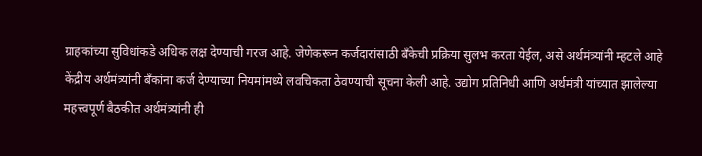ग्राहकांच्या सुविधांकडे अधिक लक्ष देण्याची गरज आहे. जेणेकरून कर्जदारांसाठी बँकेची प्रक्रिया सुलभ करता येईल, असे अर्थमंत्र्यांनी म्हटले आहे
केंद्रीय अर्थमंत्र्यांनी बँकांना कर्ज देण्याच्या नियमांमध्ये लवचिकता ठेवण्याची सूचना केली आहे. उद्योग प्रतिनिधी आणि अर्थमंत्री यांच्यात झालेल्या महत्त्वपूर्ण बैठकीत अर्थमंत्र्यांनी ही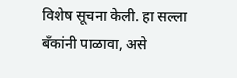विशेष सूचना केली. हा सल्ला बँकांनी पाळावा, असे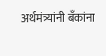अर्थमंत्र्यांनी बँकांना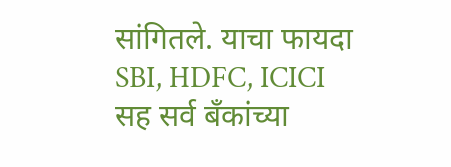सांगितले. याचा फायदा SBI, HDFC, ICICI सह सर्व बँकांच्या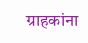ग्राहकांना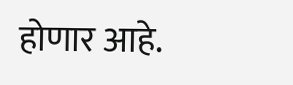होणार आहे.